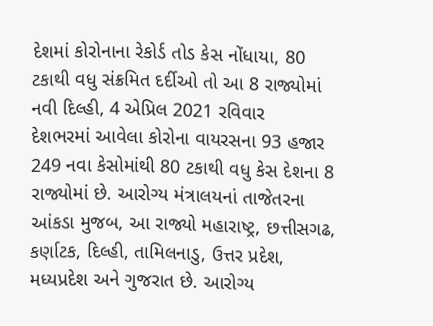દેશમાં કોરોનાના રેકોર્ડ તોડ કેસ નોંધાયા, 80 ટકાથી વધુ સંક્રમિત દર્દીઓ તો આ 8 રાજ્યોમાં
નવી દિલ્હી, 4 એપ્રિલ 2021 રવિવાર
દેશભરમાં આવેલા કોરોના વાયરસના 93 હજાર 249 નવા કેસોમાંથી 80 ટકાથી વધુ કેસ દેશના 8 રાજ્યોમાં છે. આરોગ્ય મંત્રાલયનાં તાજેતરના આંકડા મુજબ, આ રાજ્યો મહારાષ્ટ્ર, છત્તીસગઢ, કર્ણાટક, દિલ્હી, તામિલનાડુ, ઉત્તર પ્રદેશ, મધ્યપ્રદેશ અને ગુજરાત છે. આરોગ્ય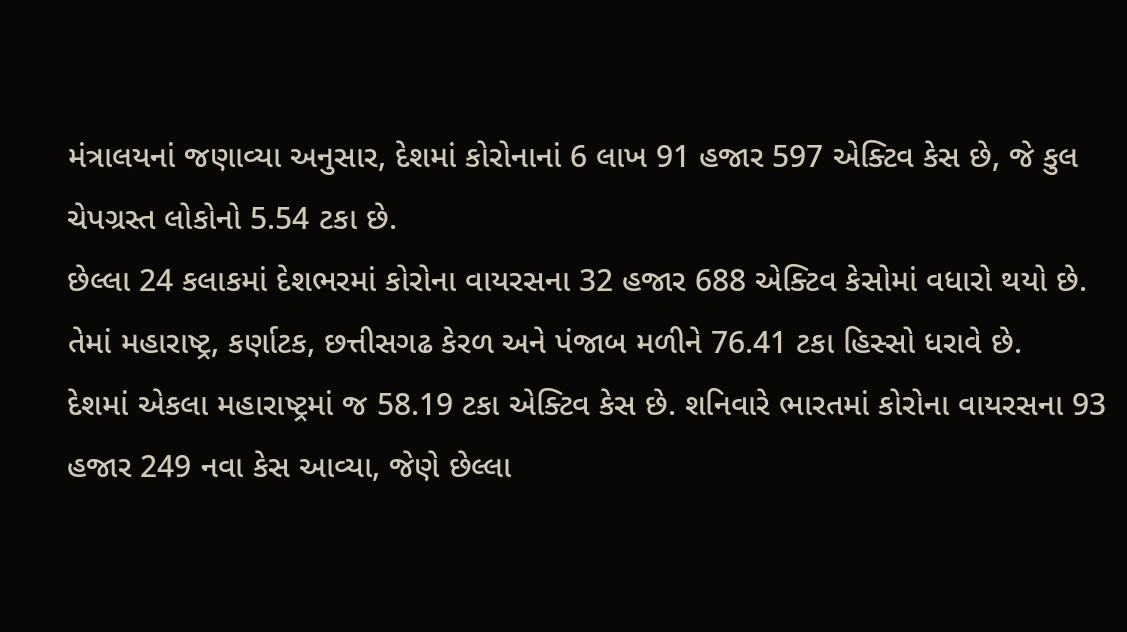મંત્રાલયનાં જણાવ્યા અનુસાર, દેશમાં કોરોનાનાં 6 લાખ 91 હજાર 597 એક્ટિવ કેસ છે, જે કુલ ચેપગ્રસ્ત લોકોનો 5.54 ટકા છે.
છેલ્લા 24 કલાકમાં દેશભરમાં કોરોના વાયરસના 32 હજાર 688 એક્ટિવ કેસોમાં વધારો થયો છે. તેમાં મહારાષ્ટ્ર, કર્ણાટક, છત્તીસગઢ કેરળ અને પંજાબ મળીને 76.41 ટકા હિસ્સો ધરાવે છે.
દેશમાં એકલા મહારાષ્ટ્રમાં જ 58.19 ટકા એક્ટિવ કેસ છે. શનિવારે ભારતમાં કોરોના વાયરસના 93 હજાર 249 નવા કેસ આવ્યા, જેણે છેલ્લા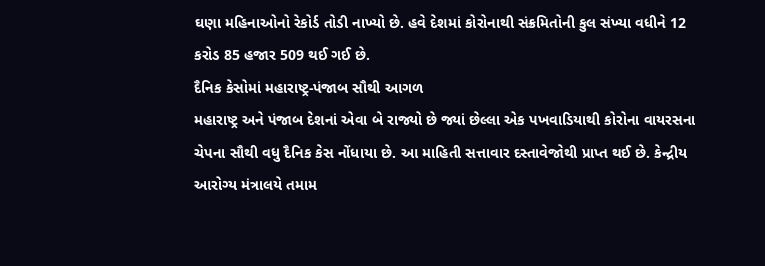ઘણા મહિનાઓનો રેકોર્ડ તોડી નાખ્યો છે. હવે દેશમાં કોરોનાથી સંક્રમિતોની કુલ સંખ્યા વધીને 12 કરોડ 85 હજાર 509 થઈ ગઈ છે.
દૈનિક કેસોમાં મહારાષ્ટ્ર-પંજાબ સૌથી આગળ
મહારાષ્ટ્ર અને પંજાબ દેશનાં એવા બે રાજ્યો છે જ્યાં છેલ્લા એક પખવાડિયાથી કોરોના વાયરસના ચેપના સૌથી વધુ દૈનિક કેસ નોંધાયા છે. આ માહિતી સત્તાવાર દસ્તાવેજોથી પ્રાપ્ત થઈ છે. કેન્દ્રીય આરોગ્ય મંત્રાલયે તમામ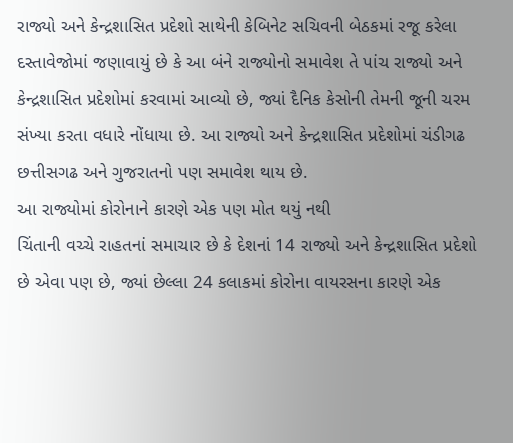રાજ્યો અને કેન્દ્રશાસિત પ્રદેશો સાથેની કેબિનેટ સચિવની બેઠકમાં રજૂ કરેલા દસ્તાવેજોમાં જણાવાયું છે કે આ બંને રાજ્યોનો સમાવેશ તે પાંચ રાજ્યો અને કેન્દ્રશાસિત પ્રદેશોમાં કરવામાં આવ્યો છે, જ્યાં દૈનિક કેસોની તેમની જૂની ચરમ સંખ્યા કરતા વધારે નોંધાયા છે. આ રાજ્યો અને કેન્દ્રશાસિત પ્રદેશોમાં ચંડીગઢ છત્તીસગઢ અને ગુજરાતનો પણ સમાવેશ થાય છે.
આ રાજ્યોમાં કોરોનાને કારણે એક પણ મોત થયું નથી
ચિંતાની વચ્ચે રાહતનાં સમાચાર છે કે દેશનાં 14 રાજ્યો અને કેન્દ્રશાસિત પ્રદેશો છે એવા પણ છે, જ્યાં છેલ્લા 24 કલાકમાં કોરોના વાયરસના કારણે એક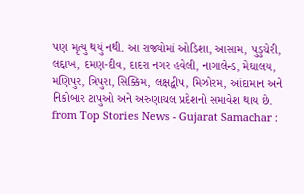પણ મૃત્યુ થયું નથી. આ રાજ્યોમાં ઓડિશા, આસામ, પુડુચેરી, લદ્દાખ, દમણ-દીવ, દાદરા નગર હવેલી, નાગાલેન્ડ, મેઘાલય, મણિપુર, ત્રિપુરા, સિક્કિમ, લક્ષદ્વીપ, મિઝોરમ, આંદામાન અને નિકોબાર ટાપુઓ અને અરુણાચલ પ્રદેશનો સમાવેશ થાય છે.
from Top Stories News - Gujarat Samachar :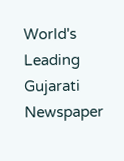World's Leading Gujarati Newspaper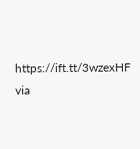https://ift.tt/3wzexHF
via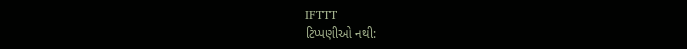IFTTT
ટિપ્પણીઓ નથી: